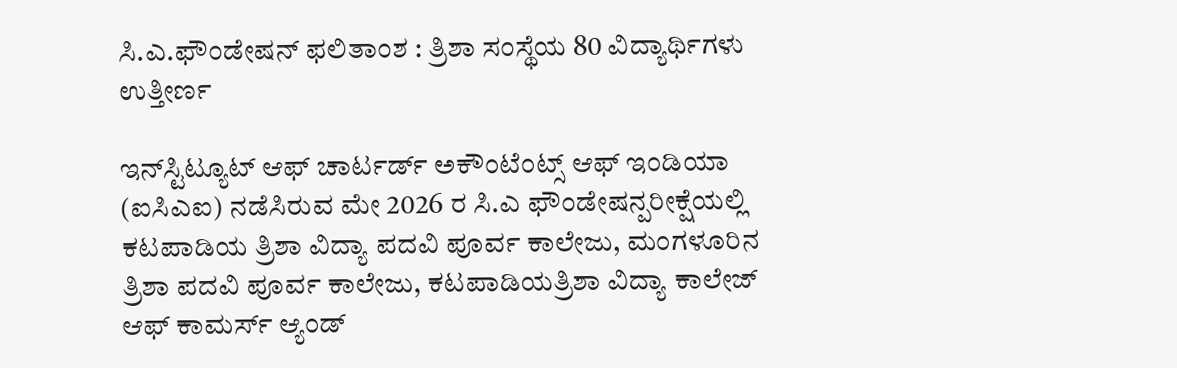ಸಿ.ಎ.ಫೌಂಡೇಷನ್ ಫಲಿತಾಂಶ : ತ್ರಿಶಾ ಸಂಸ್ಥೆಯ 80 ವಿದ್ಯಾರ್ಥಿಗಳು ಉತ್ತೀರ್ಣ

ಇನ್‌ಸ್ಟಿಟ್ಯೂಟ್ ಆಫ್ ಚಾರ್ಟರ್ಡ್ ಅಕೌಂಟೆಂಟ್ಸ್ ಆಫ್ ಇಂಡಿಯಾ (ಐಸಿಎಐ) ನಡೆಸಿರುವ ಮೇ 2026 ರ ಸಿ.ಎ ಫೌಂಡೇಷನ್ಪರೀಕ್ಷೆಯಲ್ಲಿ ಕಟಪಾಡಿಯ ತ್ರಿಶಾ ವಿದ್ಯಾ ಪದವಿ ಪೂರ್ವ ಕಾಲೇಜು, ಮಂಗಳೂರಿನ ತ್ರಿಶಾ ಪದವಿ ಪೂರ್ವ ಕಾಲೇಜು, ಕಟಪಾಡಿಯತ್ರಿಶಾ ವಿದ್ಯಾ ಕಾಲೇಜ್ ಆಫ್ ಕಾಮರ್ಸ್ ಆ್ಯಂಡ್‌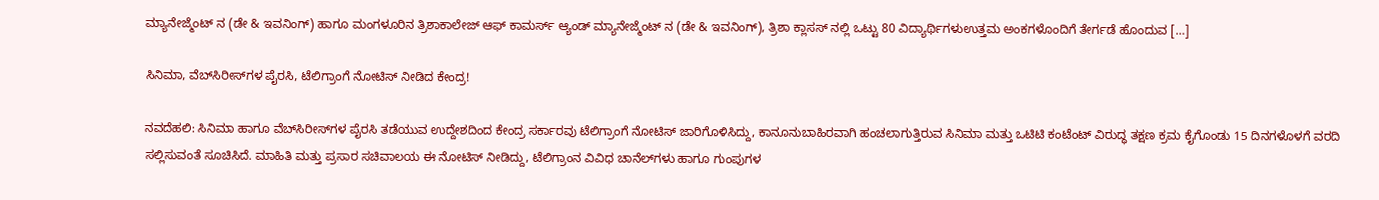ಮ್ಯಾನೇಜ್ಮೆಂಟ್ ನ (ಡೇ & ಇವನಿಂಗ್) ಹಾಗೂ ಮಂಗಳೂರಿನ ತ್ರಿಶಾಕಾಲೇಜ್ ಆಫ್ ಕಾಮರ್ಸ್ ಆ್ಯಂಡ್‌ ಮ್ಯಾನೇಜ್ಮೆಂಟ್ ನ (ಡೇ & ಇವನಿಂಗ್), ತ್ರಿಶಾ ಕ್ಲಾಸಸ್ ನಲ್ಲಿ ಒಟ್ಟು 80 ವಿದ್ಯಾರ್ಥಿಗಳುಉತ್ತಮ ಅಂಕಗಳೊಂದಿಗೆ ತೇರ್ಗಡೆ ಹೊಂದುವ […]

ಸಿನಿಮಾ, ವೆಬ್‌ಸಿರೀಸ್‌ಗಳ ಪೈರಸಿ, ಟೆಲಿಗ್ರಾಂಗೆ ನೋಟಿಸ್ ನೀಡಿದ ಕೇಂದ್ರ!

ನವದೆಹಲಿ: ಸಿನಿಮಾ ಹಾಗೂ ವೆಬ್‌ಸಿರೀಸ್‌ಗಳ ಪೈರಸಿ ತಡೆಯುವ ಉದ್ದೇಶದಿಂದ ಕೇಂದ್ರ ಸರ್ಕಾರವು ಟೆಲಿಗ್ರಾಂಗೆ ನೋಟಿಸ್ ಜಾರಿಗೊಳಿಸಿದ್ದು, ಕಾನೂನುಬಾಹಿರವಾಗಿ ಹಂಚಲಾಗುತ್ತಿರುವ ಸಿನಿಮಾ ಮತ್ತು ಒಟಿಟಿ ಕಂಟೆಂಟ್ ವಿರುದ್ಧ ತಕ್ಷಣ ಕ್ರಮ ಕೈಗೊಂಡು 15 ದಿನಗಳೊಳಗೆ ವರದಿ ಸಲ್ಲಿಸುವಂತೆ ಸೂಚಿಸಿದೆ. ಮಾಹಿತಿ ಮತ್ತು ಪ್ರಸಾರ ಸಚಿವಾಲಯ ಈ ನೋಟಿಸ್ ನೀಡಿದ್ದು, ಟೆಲಿಗ್ರಾಂನ ವಿವಿಧ ಚಾನೆಲ್‌ಗಳು ಹಾಗೂ ಗುಂಪುಗಳ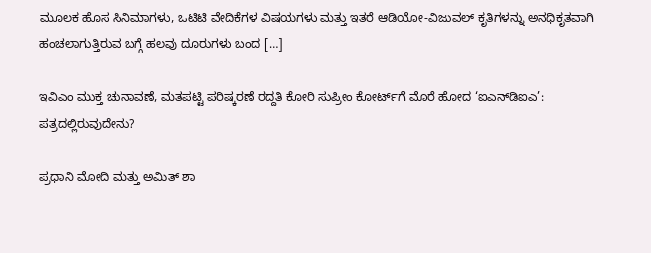ಮೂಲಕ ಹೊಸ ಸಿನಿಮಾಗಳು, ಒಟಿಟಿ ವೇದಿಕೆಗಳ ವಿಷಯಗಳು ಮತ್ತು ಇತರೆ ಆಡಿಯೋ-ವಿಜುವಲ್ ಕೃತಿಗಳನ್ನು ಅನಧಿಕೃತವಾಗಿ ಹಂಚಲಾಗುತ್ತಿರುವ ಬಗ್ಗೆ ಹಲವು ದೂರುಗಳು ಬಂದ […]

ಇವಿಎಂ ಮುಕ್ತ ಚುನಾವಣೆ, ಮತಪಟ್ಟಿ ಪರಿಷ್ಕರಣೆ ರದ್ದತಿ ಕೋರಿ ಸುಪ್ರೀಂ ಕೋರ್ಟ್‌ಗೆ ಮೊರೆ ಹೋದ ‘ಐಎನ್‌ಡಿಐಎ’: ಪತ್ರದಲ್ಲಿರುವುದೇನು?

ಪ್ರಧಾನಿ ಮೋದಿ ಮತ್ತು ಅಮಿತ್ ಶಾ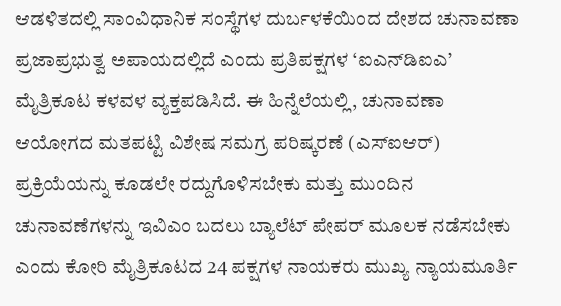ಆಡಳಿತದಲ್ಲಿ ಸಾಂವಿಧಾನಿಕ ಸಂಸ್ಥೆಗಳ ದುರ್ಬಳಕೆಯಿಂದ ದೇಶದ ಚುನಾವಣಾ ಪ್ರಜಾಪ್ರಭುತ್ವ ಅಪಾಯದಲ್ಲಿದೆ ಎಂದು ಪ್ರತಿಪಕ್ಷಗಳ ‘ಐಎನ್‌ಡಿಐಎ’ ಮೈತ್ರಿಕೂಟ ಕಳವಳ ವ್ಯಕ್ತಪಡಿಸಿದೆ. ಈ ಹಿನ್ನೆಲೆಯಲ್ಲಿ, ಚುನಾವಣಾ ಆಯೋಗದ ಮತಪಟ್ಟಿ ವಿಶೇಷ ಸಮಗ್ರ ಪರಿಷ್ಕರಣೆ (ಎಸ್‌ಐಆರ್‌) ಪ್ರಕ್ರಿಯೆಯನ್ನು ಕೂಡಲೇ ರದ್ದುಗೊಳಿಸಬೇಕು ಮತ್ತು ಮುಂದಿನ ಚುನಾವಣೆಗಳನ್ನು ಇವಿಎಂ ಬದಲು ಬ್ಯಾಲೆಟ್‌ ಪೇಪರ್ ಮೂಲಕ ನಡೆಸಬೇಕು ಎಂದು ಕೋರಿ ಮೈತ್ರಿಕೂಟದ 24 ಪಕ್ಷಗಳ ನಾಯಕರು ಮುಖ್ಯ ನ್ಯಾಯಮೂರ್ತಿ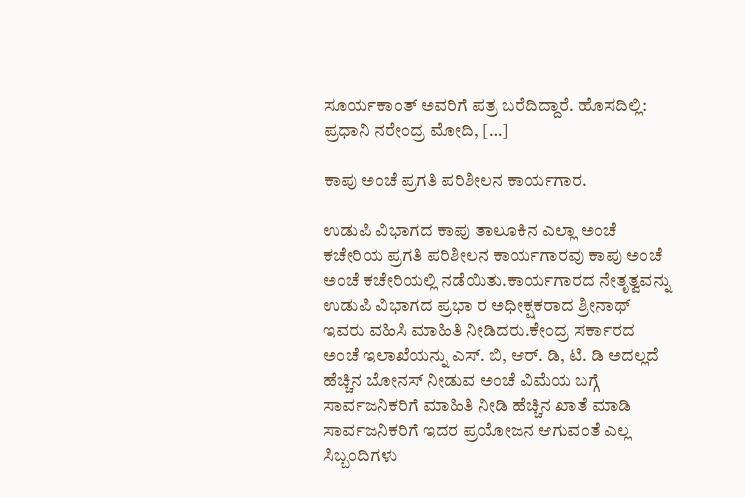ಸೂರ್ಯಕಾಂತ್ ಅವರಿಗೆ ಪತ್ರ ಬರೆದಿದ್ದಾರೆ. ಹೊಸದಿಲ್ಲಿ: ಪ್ರಧಾನಿ ನರೇಂದ್ರ ಮೋದಿ, […]

ಕಾಪು ಅಂಚೆ ಪ್ರಗತಿ ಪರಿಶೀಲನ ಕಾರ್ಯಗಾರ.

ಉಡುಪಿ ವಿಭಾಗದ ಕಾಪು ತಾಲೂಕಿನ ಎಲ್ಲಾ ಅಂಚೆ ಕಚೇರಿಯ ಪ್ರಗತಿ ಪರಿಶೀಲನ ಕಾರ್ಯಗಾರವು ಕಾಪು ಅಂಚೆ ಅಂಚೆ ಕಚೇರಿಯಲ್ಲಿ ನಡೆಯಿತು.ಕಾರ್ಯಗಾರದ ನೇತೃತ್ವವನ್ನು ಉಡುಪಿ ವಿಭಾಗದ ಪ್ರಭಾ ರ ಅಧೀಕ್ಷಕರಾದ ಶ್ರೀನಾಥ್ ಇವರು ವಹಿಸಿ ಮಾಹಿತಿ ನೀಡಿದರು.ಕೇಂದ್ರ ಸರ್ಕಾರದ ಅಂಚೆ ಇಲಾಖೆಯನ್ನು ಎಸ್. ಬಿ, ಆರ್. ಡಿ, ಟಿ. ಡಿ ಅದಲ್ಲದೆ ಹೆಚ್ಚಿನ ಬೋನಸ್ ನೀಡುವ ಅಂಚೆ ವಿಮೆಯ ಬಗ್ಗೆ ಸಾರ್ವಜನಿಕರಿಗೆ ಮಾಹಿತಿ ನೀಡಿ ಹೆಚ್ಚಿನ ಖಾತೆ ಮಾಡಿ ಸಾರ್ವಜನಿಕರಿಗೆ ಇದರ ಪ್ರಯೋಜನ ಆಗುವಂತೆ ಎಲ್ಲ ಸಿಬ್ಬಂದಿಗಳು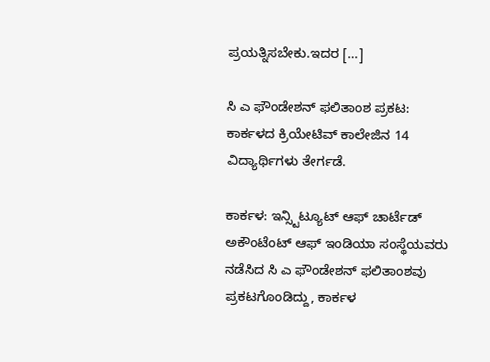ಪ್ರಯತ್ನಿಸಬೇಕು.ಇದರ […]

ಸಿ ಎ ಫೌಂಡೇಶನ್ ಫಲಿತಾಂಶ ಪ್ರಕಟ: ಕಾರ್ಕಳದ ಕ್ರಿಯೇಟಿವ್ ಕಾಲೇಜಿನ 14 ವಿದ್ಯಾರ್ಥಿಗಳು ತೇರ್ಗಡೆ.

ಕಾರ್ಕಳ: ಇನ್ಸ್ಟಿಟ್ಯೂಟ್ ಆಫ್ ಚಾರ್ಟೆಡ್ ಅಕೌಂಟೆಂಟ್ ಆಫ್ ಇಂಡಿಯಾ ಸಂಸ್ಥೆಯವರು ನಡೆಸಿದ ಸಿ ಎ ಫೌಂಡೇಶನ್ ಫಲಿತಾಂಶವು ಪ್ರಕಟಗೊಂಡಿದ್ದು, ಕಾರ್ಕಳ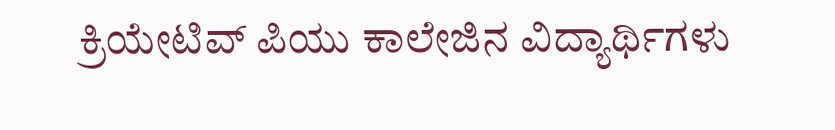ಕ್ರಿಯೇಟಿವ್ ಪಿಯು ಕಾಲೇಜಿನ ವಿದ್ಯಾರ್ಥಿಗಳು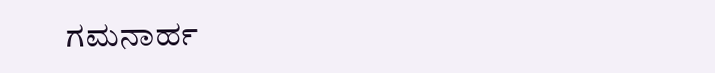ಗಮನಾರ್ಹ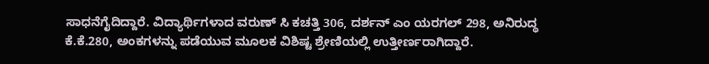ಸಾಧನೆಗೈದಿದ್ದಾರೆ. ವಿದ್ಯಾರ್ಥಿಗಳಾದ ವರುಣ್ ಸಿ ಕಚತ್ತಿ 306, ದರ್ಶನ್ ಎಂ ಯರಗಲ್ 298, ಅನಿರುದ್ಧ ಕೆ.ಕೆ.280, ಅಂಕಗಳನ್ನು ಪಡೆಯುವ ಮೂಲಕ ವಿಶಿಷ್ಟ ಶ್ರೇಣಿಯಲ್ಲಿ ಉತ್ತೀರ್ಣರಾಗಿದ್ದಾರೆ.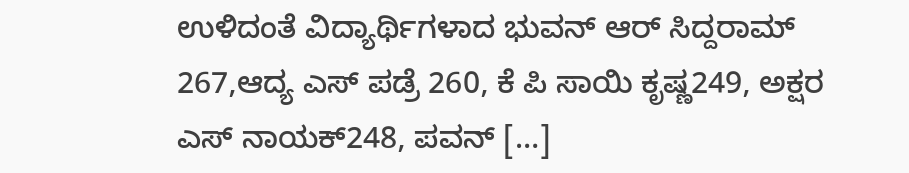ಉಳಿದಂತೆ ವಿದ್ಯಾರ್ಥಿಗಳಾದ ಭುವನ್ ಆರ್ ಸಿದ್ದರಾಮ್ 267,ಆದ್ಯ ಎಸ್ ಪಡ್ರೆ 260, ಕೆ ಪಿ ಸಾಯಿ ಕೃಷ್ಣ249, ಅಕ್ಷರ ಎಸ್ ನಾಯಕ್248, ಪವನ್ […]